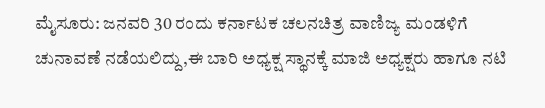ಮೈಸೂರು: ಜನವರಿ 30 ರಂದು ಕರ್ನಾಟಕ ಚಲನಚಿತ್ರ ವಾಣಿಜ್ಯ ಮಂಡಳಿಗೆ ಚುನಾವಣೆ ನಡೆಯಲಿದ್ದು,ಈ ಬಾರಿ ಅಧ್ಯಕ್ಷ ಸ್ಥಾನಕ್ಕೆ ಮಾಜಿ ಅಧ್ಯಕ್ಷರು ಹಾಗೂ ನಟಿ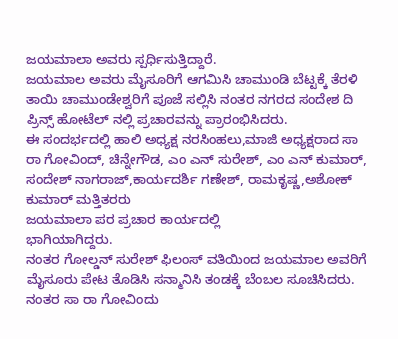ಜಯಮಾಲಾ ಅವರು ಸ್ಪರ್ಧಿಸುತ್ತಿದ್ದಾರೆ.
ಜಯಮಾಲ ಅವರು ಮೈಸೂರಿಗೆ ಆಗಮಿಸಿ ಚಾಮುಂಡಿ ಬೆಟ್ಟಕ್ಕೆ ತೆರಳಿ ತಾಯಿ ಚಾಮುಂಡೇಶ್ವರಿಗೆ ಪೂಜೆ ಸಲ್ಲಿಸಿ ನಂತರ ನಗರದ ಸಂದೇಶ ದಿ ಪ್ರಿನ್ಸ್ ಹೋಟೆಲ್ ನಲ್ಲಿ ಪ್ರಚಾರವನ್ನು ಪ್ರಾರಂಭಿಸಿದರು.
ಈ ಸಂದರ್ಭದಲ್ಲಿ ಹಾಲಿ ಅಧ್ಯಕ್ಷ ನರಸಿಂಹಲು,ಮಾಜಿ ಅಧ್ಯಕ್ಷರಾದ ಸಾ ರಾ ಗೋವಿಂದ್, ಚಿನ್ನೇಗೌಡ, ಎಂ ಎನ್ ಸುರೇಶ್, ಎಂ ಎನ್ ಕುಮಾರ್, ಸಂದೇಶ್ ನಾಗರಾಜ್,ಕಾರ್ಯದರ್ಶಿ ಗಣೇಶ್, ರಾಮಕೃಷ್ಣ,ಅಶೋಕ್ ಕುಮಾರ್ ಮತ್ತಿತರರು
ಜಯಮಾಲಾ ಪರ ಪ್ರಚಾರ ಕಾರ್ಯದಲ್ಲಿ
ಭಾಗಿಯಾಗಿದ್ದರು.
ನಂತರ ಗೋಲ್ಡನ್ ಸುರೇಶ್ ಫಿಲಂಸ್ ವತಿಯಿಂದ ಜಯಮಾಲ ಅವರಿಗೆ ಮೈಸೂರು ಪೇಟ ತೊಡಿಸಿ ಸನ್ಮಾನಿಸಿ ತಂಡಕ್ಕೆ ಬೆಂಬಲ ಸೂಚಿಸಿದರು.
ನಂತರ ಸಾ ರಾ ಗೋವಿಂದು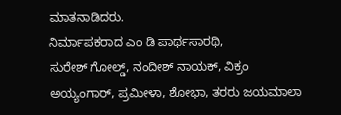ಮಾತನಾಡಿದರು.
ನಿರ್ಮಾಪಕರಾದ ಎಂ ಡಿ ಪಾರ್ಥಸಾರಥಿ,
ಸುರೇಶ್ ಗೋಲ್ಡ್, ನಂದೀಶ್ ನಾಯಕ್, ವಿಕ್ರಂ ಅಯ್ಯಂಗಾರ್, ಪ್ರಮೀಳಾ, ಶೋಭಾ, ತರರು ಜಯಮಾಲಾ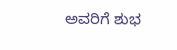ಅವರಿಗೆ ಶುಭ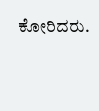ಕೋರಿದರು.